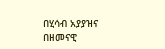በሂሳብ አያያዝና በዘመናዊ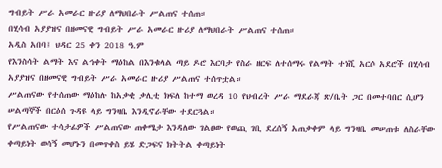ግብይት ሥራ አመራር ዙሪያ ለማህበራት ሥልጠና ተሰጠ።
በሂሳብ አያያዝና በዘመናዊ ግብይት ሥራ አመራር ዙሪያ ለማህበራት ሥልጠና ተሰጠ።
አዲስ አበባ፤ ህዳር 25 ቀን 2018 ዓ.ም
የእንስሳት ልማት እና ልኅቀት ማዕከል በእንቁላል ጣይ ዶሮ እርባታ የስራ ዘርፍ ለተሰማሩ የልማት ተነሺ አርሶ አደሮች በሂሳብ አያያዝና በዘመናዊ ግብይት ሥራ አመራር ዙሪያ ሥልጠና ተሰጥቷል።
ሥልጠናው የተሰጠው ማዕከሉ ከአቃቂ ቃሊቲ ክፍለ ከተማ ወረዳ 10 የህብረት ሥራ ማደራጃ ጽ/ቤት ጋር በመተባበር ሲሆን ሠልጣኞች በርዕሰ ጉዳዩ ላይ ግንዛቤ እንዲኖራቸው ተደርጓል።
የሥልጠናው ተሳታፊዎች ሥልጠናው ጠቀሜታ እንዳለው ገልፀው የወጪ ገቢ ደረሰኝ አጠቃቀም ላይ ግንዛቤ መሠጠቱ ለስራቸው ቀጣይነት ወሳኝ መሆኑን በመጥቀስ ይሄ ድጋፍና ክትትል ቀጣይነት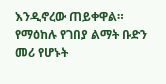እንዲኖረው ጠይቀዋል።
የማዕከሉ የገበያ ልማት ቡድን መሪ የሆኑት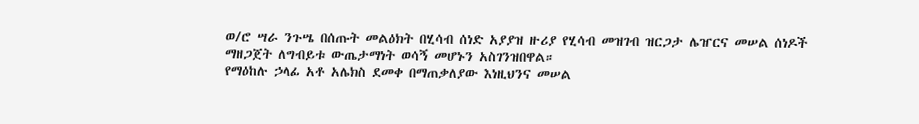ወ/ሮ ሣራ ንጉሤ በሰጡት መልዕክት በሂሳብ ሰነድ አያያዝ ዙሪያ የሂሳብ መዝገብ ዝርጋታ ሌዠርና መሠል ሰነዶች ማዘጋጀት ለግብይቱ ውጤታማነት ወሳኝ መሆኑን አስገንዝበዋል።
የማዕከሉ ኃላፊ አቶ አሌክስ ደመቀ በማጠቃለያው እነዚህንና መሠል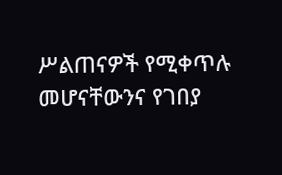ሥልጠናዎች የሚቀጥሉ መሆናቸውንና የገበያ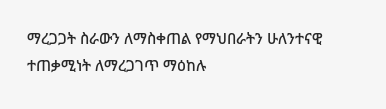ማረጋጋት ስራውን ለማስቀጠል የማህበራትን ሁለንተናዊ ተጠቃሚነት ለማረጋገጥ ማዕከሉ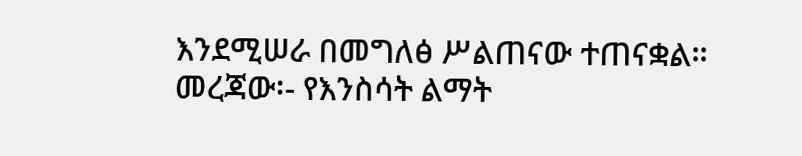እንደሚሠራ በመግለፅ ሥልጠናው ተጠናቋል።
መረጃው፡- የእንስሳት ልማት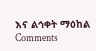እና ልኅቀት ማዕከል
Comments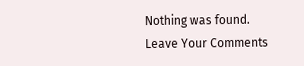Nothing was found.
Leave Your Comments